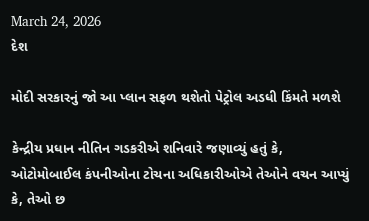March 24, 2026
દેશ

મોદી સરકારનું જો આ પ્લાન સફળ થશેતો પેટ્રોલ અડધી કિંમતે મળશે

કેન્દ્રીય પ્રધાન નીતિન ગડકરીએ શનિવારે જણાવ્યું હતું કે, ઓટોમોબાઈલ કંપનીઓના ટોચના અધિકારીઓએ તેઓને વચન આપ્યું કે, તેઓ છ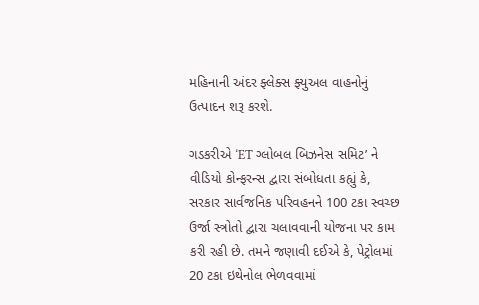મહિનાની અંદર ફ્લેક્સ ફ્યુઅલ વાહનોનું ઉત્પાદન શરૂ કરશે.

ગડકરીએ ‘ET ગ્લોબલ બિઝનેસ સમિટ’ ને વીડિયો કોન્ફરન્સ દ્વારા સંબોધતા કહ્યું કે, સરકાર સાર્વજનિક પરિવહનને 100 ટકા સ્વચ્છ ઉર્જા સ્ત્રોતો દ્વારા ચલાવવાની યોજના પર કામ કરી રહી છે. તમને જણાવી દઈએ કે, પેટ્રોલમાં 20 ટકા ઇથેનોલ ભેળવવામાં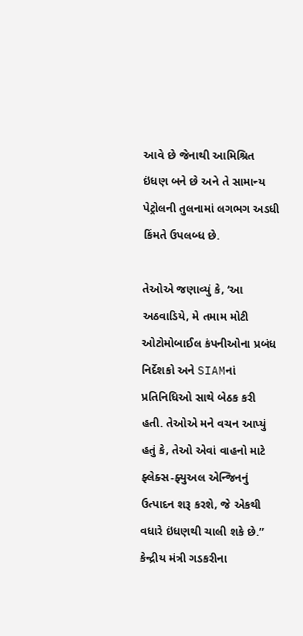આવે છે જેનાથી આમિશ્રિત ઇંધણ બને છે અને તે સામાન્ય પેટ્રોલની તુલનામાં લગભગ અડધી કિંમતે ઉપલબ્ધ છે.

તેઓએ જણાવ્યું કે, ‘આ અઠવાડિયે, મે તમામ મોટી ઓટોમોબાઈલ કંપનીઓના પ્રબંધ નિર્દેશકો અને SIAMનાં પ્રતિનિધિઓ સાથે બેઠક કરી હતી. તેઓએ મને વચન આપ્યું હતું કે, તેઓ એવાં વાહનો માટે ફ્લેક્સ-ફ્યુઅલ એન્જિનનું ઉત્પાદન શરૂ કરશે, જે એકથી વધારે ઇંધણથી ચાલી શકે છે.” કેન્દ્રીય મંત્રી ગડકરીના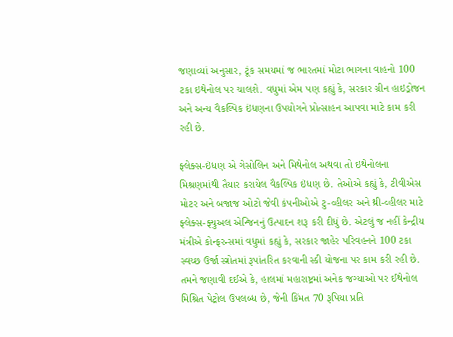જણાવ્યાં અનુસાર, ટૂંક સમયમાં જ ભારતમાં મોટા ભાગના વાહનો 100 ટકા ઇથેનોલ પર ચાલશે. વધુમાં એમ પણ કહ્યું કે, સરકાર ગ્રીન હાઇડ્રોજન અને અન્ય વૈકલ્પિક ઇંધણના ઉપયોગને પ્રોત્સાહન આપવા માટે કામ કરી રહી છે.

ફ્લેક્સ-ઇંધણ એ ગેસોલિન અને મિથેનોલ અથવા તો ઇથેનોલના મિશ્રણમાંથી તૈયાર કરાયેલ વૈકલ્પિક ઇંધણ છે. તેઓએ કહ્યું કે, ટીવીએસ મોટર અને બજાજ ઓટો જેવી કંપનીઓએ ટુ-વ્હીલર અને થ્રી-વ્હીલર માટે ફ્લેક્સ-ફ્યુઅલ એન્જિનનું ઉત્પાદન શરૂ કરી દીધું છે. એટલું જ નહીં કેન્દ્રીય મંત્રીએ કોન્ફરન્સમાં વધુમાં કહ્યું કે, સરકાર જાહેર પરિવહનને 100 ટકા સ્વચ્છ ઉર્જા સ્ત્રોતમાં રૂપાંતરિત કરવાની સ્કી યોજના પર કામ કરી રહી છે. તમને જણાવી દઈએ કે, હાલમાં મહારાષ્ટ્રમાં અનેક જગ્યાઓ પર ઈથેનોલ મિશ્રિત પેટ્રોલ ઉપલબ્ધ છે, જેની કિંમત 70 રૂપિયા પ્રતિ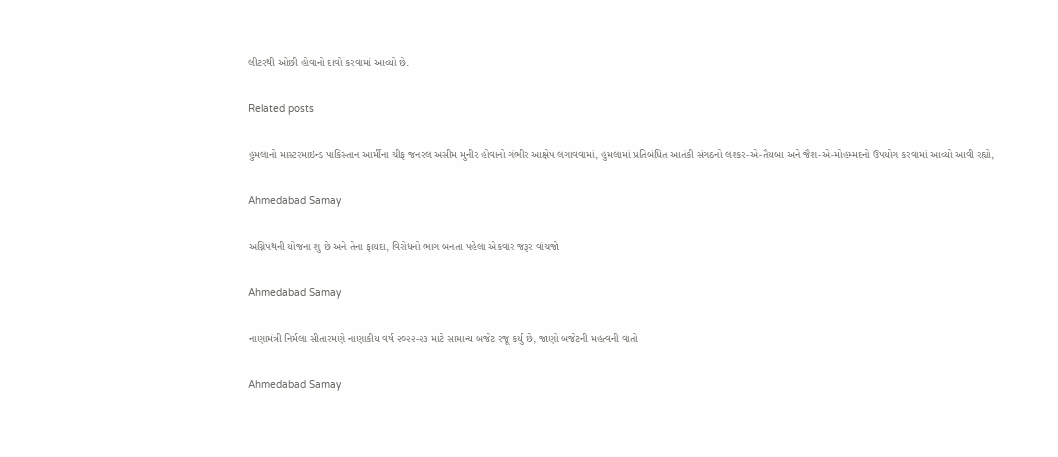લીટરથી ઓછી હોવાનો દાવો કરવામાં આવ્યો છે.

Related posts

હુમલાનો માસ્ટરમાઇન્ડ પાકિસ્તાન આર્મીના ચીફ જનરલ અસીમ મુનીર હોવાનો ગંભીર આક્ષેપ લગાવવામાં, હુમલામાં પ્રતિબંધિત આતંકી સંગઠનો લશ્કર-એ-તૈયબા અને જૈશ-એ-મોહમ્મદનો ઉપયોગ કરવામાં આવ્યો આવી રહ્યો,

Ahmedabad Samay

અગ્નિપથની યોજના શુ છે અને તેના ફાયદા, વિરોધનો ભાગ બનતા પહેલા એકવાર જરૂર વાંચજો

Ahmedabad Samay

નાણામંત્રી નિર્મલા સીતારમણે નાણાકીય વર્ષ ૨૦૨૨-૨૩ માટે સામાન્‍ય બજેટ રજૂ કર્યુ છે, જાણો બજેટની મહત્વની વાતો

Ahmedabad Samay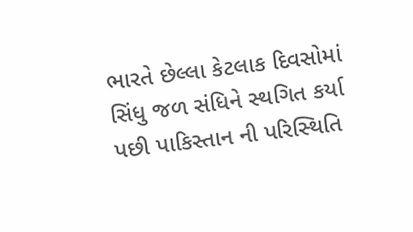ભારતે છેલ્લા કેટલાક દિવસોમાં સિંધુ જળ સંધિને સ્‍થગિત કર્યા પછી પાકિસ્તાન ની પરિસ્‍થિતિ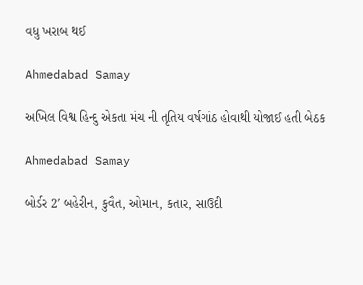વધુ ખરાબ થઈ

Ahmedabad Samay

અખિલ વિશ્વ હિન્દુ એકતા મંચ ની તૃતિય વર્ષગાંઠ હોવાથી યોજાઈ હતી બેઠક

Ahmedabad Samay

બોર્ડર 2′ બહેરીન, કુવૈત, ઓમાન, કતાર, સાઉદી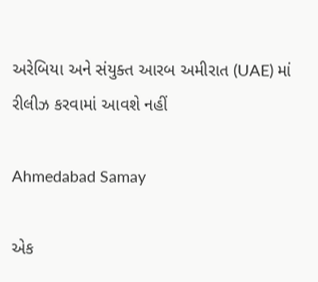અરેબિયા અને સંયુક્ત આરબ અમીરાત (UAE) માં રીલીઝ કરવામાં આવશે નહીં

Ahmedabad Samay

એક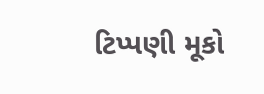ટિપ્પણી મૂકો